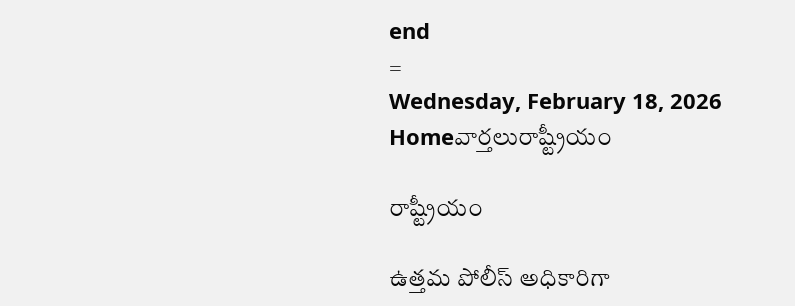end
=
Wednesday, February 18, 2026
Homeవార్తలురాష్ట్రీయం

రాష్ట్రీయం

ఉత్తమ పోలీస్ అధికారిగా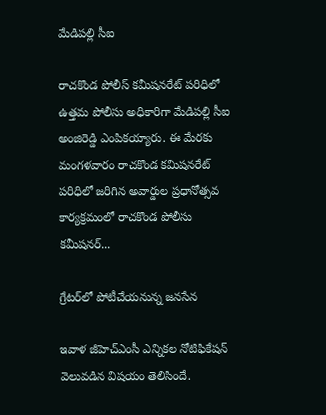మేడిప‌ల్లి సీఐ

రాచ‌కొండ పోలీస్ క‌మీష‌న‌రేట్ ప‌రిధిలో ఉత్తమ పోలీసు అధికారిగా మేడిప‌ల్లి సీఐ అంజిరెడ్డి ఎంపిక‌య్యారు. ఈ మేర‌కు మంగ‌ళ‌వారం రాచ‌కొండ క‌మిష‌నరేట్ ప‌రిధిలో జ‌రిగిన అవార్డుల ప్రధానోత్సవ కార్యక్రమంలో రాచ‌కొండ పోలీసు క‌మీష‌న‌ర్...

గ్రేటర్‌లో పోటీచేయనున్న జనసేన

ఇవాళ జీహెచ్‌ఎంసీ ఎన్నికల నోటిఫికేషన్‌ వెలువడిన విషయం తెలిసిందే.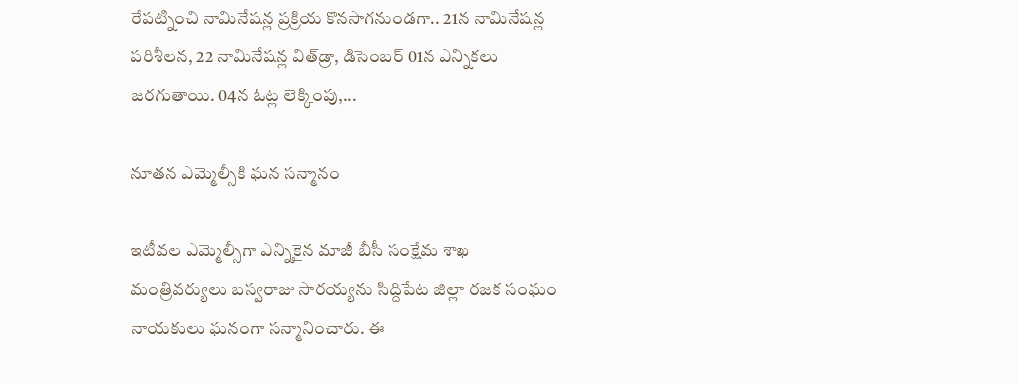రేపట్నించి నామినేషన్ల ప్రక్రియ కొనసాగనుండగా.. 21న నామినేషన్ల పరిశీలన, 22 నామినేషన్ల విత్‌డ్రా, డిసెంబర్‌ 01న ఎన్నికలు జరగుతాయి. 04న ఓట్ల లెక్కింపు,...

నూతన ఎమ్మెల్సీకి ఘన సన్మానం

ఇటీవల ఎమ్మెల్సీగా ఎన్నికైన మాజీ బీసీ సంక్షేమ శాఖ మంత్రివర్యులు బస్వరాజు సారయ్యను సిద్దిపేట జిల్లా రజక సంఘం నాయకులు ఘనంగా సన్మానించారు. ఈ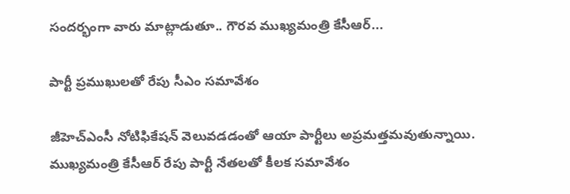సందర్భంగా వారు మాట్లాడుతూ.. గౌరవ ముఖ్యమంత్రి కేసీఆర్...

పార్టీ ప్రముఖులతో రేపు సీఎం సమావేశం

జీహెచ్‌ఎంసీ నోటిఫికేషన్‌ వెలువడడంతో ఆయా పార్టీలు అప్రమత్తమవుతున్నాయి. ముఖ్యమంత్రి కేసీఆర్‌ రేపు పార్టీ నేతలతో కీలక సమావేశం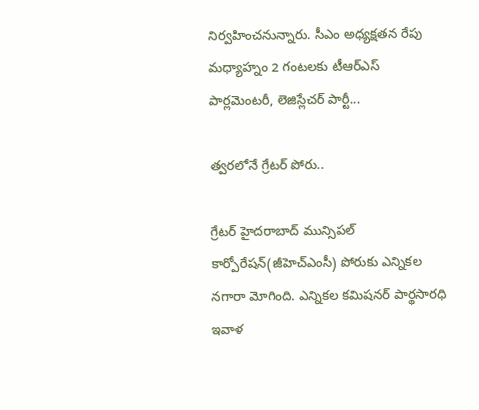నిర్వహించనున్నారు. సీఎం అధ్యక్షతన రేపు మధ్యాహ్నం 2 గంటలకు టీఆర్‌ఎస్‌ పార్లమెంటరీ, లెజిస్లేచర్‌ పార్టీ...

త్వరలోనే గ్రేటర్‌ పోరు..

గ్రేటర్‌ హైదరాబాద్‌ మున్సిపల్‌ కార్పోరేషన్‌(జీహెచ్‌ఎంసీ) పోరుకు ఎన్నికల నగారా మోగింది. ఎన్నికల కమిషనర్ పార్థసారధి ఇవాళ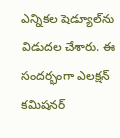ఎన్నికల షెడ్యూల్‌ను విడుదల చేశారు. ఈ సందర్భంగా ఎలక్షన్ కమిషనర్‌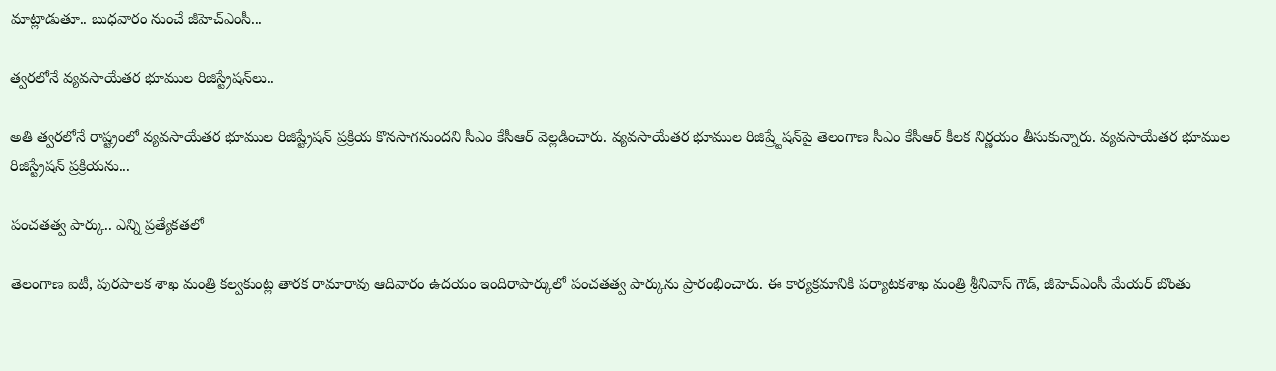మాట్లాడుతూ.. బుధవారం నుంచే జీహెచ్ఎంసీ...

త్వరలోనే వ్యవసాయేతర భూముల రిజిస్ట్రేషన్‌‌లు..

అతి త్వరలోనే రాష్ట్రంలో వ్యవసాయేతర భూముల రిజిష్ట్రేషన్‌ ప్రక్రియ కొనసాగనుందని సీఎం కేసీఆర్ వెల్లడించారు. వ్యవసాయేతర భూముల రిజిష్ర్టేషన్‌పై తెలంగాణ సీఎం కేసీఆర్ కీలక నిర్ణయం తీసుకున్నారు. వ్యవసాయేతర భూముల రిజిస్ట్రేషన్ ప్రక్రియను...

పంచతత్వ పార్కు.. ఎన్ని ప్రత్యేకతలో

తెలంగాణ ఐటీ, పురపాలక శాఖ మంత్రి కల్వకుంట్ల తారక రామారావు ఆదివారం ఉదయం ఇందిరాపార్కులో పంచతత్వ పార్కును ప్రారంభించారు. ఈ కార్యక్రమానికి పర్యాటకశాఖ మంత్రి శ్రీనివాస్ గౌడ్, జీహెచ్ఎంసీ మేయర్ బొంతు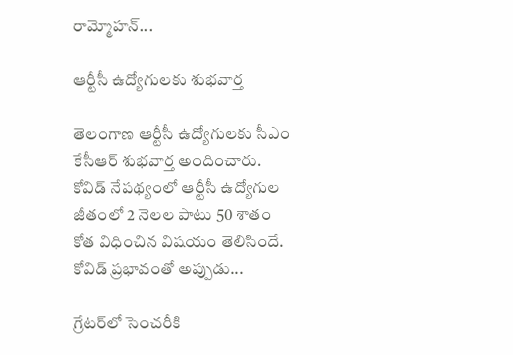రామ్మోహన్...

ఆర్టీసీ ఉద్యోగులకు శుభవార్త

తెలంగాణ ఆర్టీసీ ఉద్యోగులకు సీఎం కేసీఆర్‌ శుభవార్త అందించారు. కోవిడ్ నేపథ్యంలో ఆర్టీసీ ఉద్యోగుల జీతంలో 2 నెలల పాటు 50 శాతం కోత విధించిన విషయం తెలిసిందే. కోవిడ్‌ ప్రభావంతో అప్పుడు...

గ్రేటర్‌లో సెంచరీకి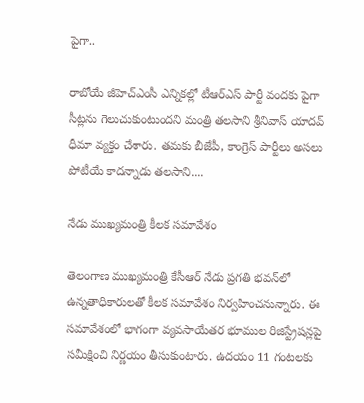పైగా..

రాబోయే జీహెచ్ఎంసీ ఎన్నికల్లో టీఆర్‌ఎస్‌ పార్టీ వందకు పైగా సీట్లను గెలుచుకుంటుందని మంత్రి తలసాని శ్రీనివాస్‌ యాదవ్‌ ధీమా వ్యక్తం చేశారు. తమకు బీజేపీ, కాంగ్రెస్‌ పార్టీలు అసలు పోటీయే కాదన్నాడు తలసాని....

నేడు ముఖ్యమంత్రి కీలక సమావేశం

తెలంగాణ ముఖ్యమంత్రి కేసీఆర్ నేడు ప్రగతి భవన్‌లో ఉన్నతాధికారులతో కీలక సమావేశం నిర్వహించనున్నారు. ఈ సమావేశంలో భాగంగా వ‌్యవసాయేత‌ర భూముల రిజిస్ట్రేష‌న్లపై స‌మీక్షించి నిర్ణయం తీసుకుంటారు. ఉదయం 11 గంటలకు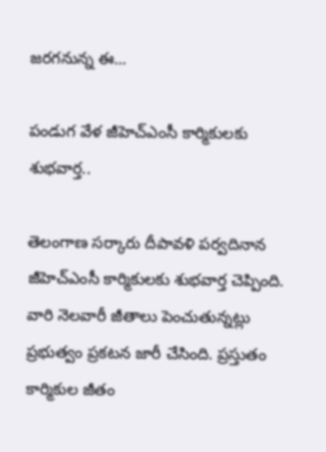జరగనున్న ఈ...

పండుగ వేళ జీహెచ్‌ఎంసీ కార్మికులకు శుభవార్త..

తెలంగాణ సర్కారు దీపావళి పర్వదినాన జీహెచ్‌ఎంసీ కార్మికులకు శుభవార్త చెప్పింది. వారి నెలవారీ జీతాలు పెంచుతున్నట్లు ప్రభుత్వం ప్రకటన జారీ చేసింది. ప్రస్తుతం కార్మికుల జీతం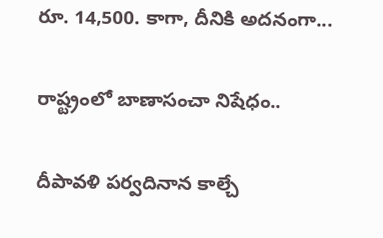రూ. 14,500. కాగా, దీనికి అదనంగా...

రాష్ట్రంలో బాణాసంచా నిషేధం..

దీపావళి పర్వదినాన కాల్చే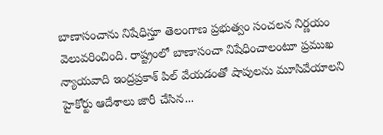బాణాసంచాను నిషేధిస్తూ తెలంగాణ ప్రభుత్వం సంచలన నిర్ణయం వెలువరించింది. రాష్ట్రంలో బాణాసంచా నిషేధించాలంటూ ప్రముఖ న్యాయవాది ఇంద్రప్రకాశ్ పిల్‌ వేయడంతో షాపులను మూసివేయాలని హైకోర్టు ఆదేశాలు జారీ చేసిన...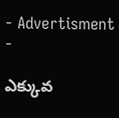- Advertisment -

ఎక్కువ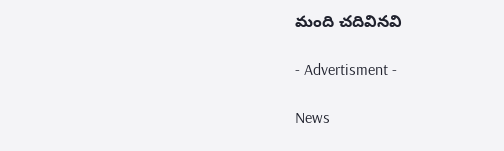మంది చదివినవి

- Advertisment -

News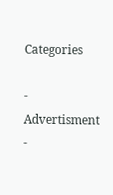Categories

- Advertisment -